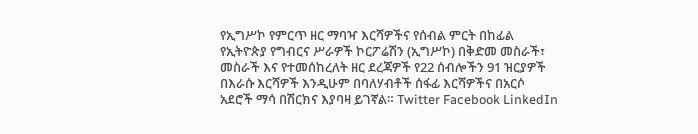የኢግሥኮ የምርጥ ዘር ማባዣ እርሻዎችና የሰብል ምርት በከፊል የኢትዮጵያ የግብርና ሥራዎች ኮርፖሬሽን (ኢግሥኮ) በቅድመ መስራች፣ መስራች እና የተመሰከረለት ዘር ደረጃዎች የ22 ሰብሎችን 91 ዝርያዎች በእራሱ እርሻዎች እንዲሁም በባለሃብቶች ሰፋፊ እርሻዎችና በአርሶ አደሮች ማሳ በሽርክና እያባዛ ይገኛል። Twitter Facebook LinkedIn